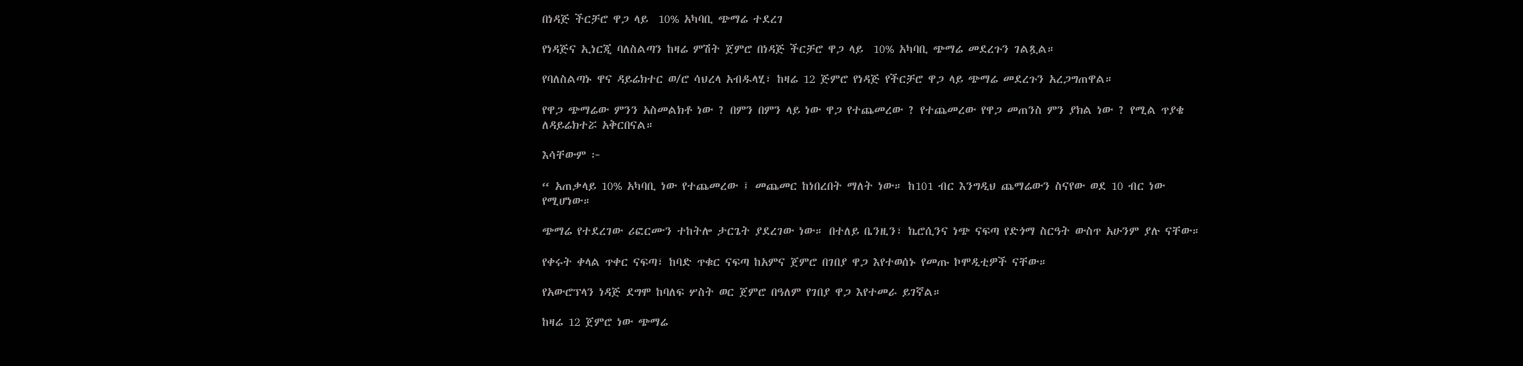በነዳጅ ችርቻሮ ዋጋ ላይ  10% አካባቢ ጭማሬ ተደረገ

የነዳጅና ኢነርጂ ባለስልጣን ከዛሬ ምሽት ጀምሮ በነዳጅ ችርቻሮ ዋጋ ላይ  10% አካባቢ ጭማሬ መደረጉን ገልጿል።

የባለስልጣኑ ዋና ዳይሬክተር ወ/ሮ ሳህረላ አብዱላሂ፣ ከዛሬ 12 ጅምሮ የነዳጅ የችርቻሮ ዋጋ ላይ ጭማሬ መደረጉን አረጋግጠዋል።

የዋጋ ጭማሬው ምንን አስመልክቶ ነው ? በምን በምን ላይ ነው ዋጋ የተጨመረው ? የተጨመረው የዋጋ መጠንስ ምን ያክል ነው ? የሚል ጥያቄ ለዳይሬክተሯ አቅርበናል።

እሳቸውም ፦

“ አጠቃላይ 10% አካባቢ ነው የተጨመረው ፤ መጨመር ከነበረበት ማለት ነው። ከ101 ብር እንግዲህ ጨማሬውን ስናየው ወደ 10 ብር ነው የሚሆነው።

ጭማሬ የተደረገው ሪፎርሙን ተከትሎ ታርጌት ያደረገው ነው። በተለይ ቤንዚን፣ ኬሮሲንና ነጭ ናፍጣ የድጎማ ስርዓት ውስጥ አሁንም ያሉ ናቸው።

የቀሩት ቀላል ጥቀር ናፍጣ፣ ከባድ ጥቁር ናፍጣ ከአምና ጀምሮ በገበያ ዋጋ እየተወሰኑ የመጡ ኮሞዲቲዎች ናቸው።

የአውሮፕላን ነዳጅ ደግሞ ከባለፍ ሦስት ወር ጀምሮ በዓለም የገበያ ዋጋ እየተመራ ይገኛል።

ከዛሬ 12 ጀምሮ ነው ጭማሬ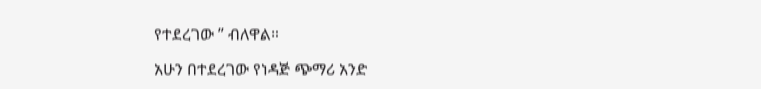የተደረገው ” ብለዋል።

አሁን በተደረገው የነዳጅ ጭማሪ አንድ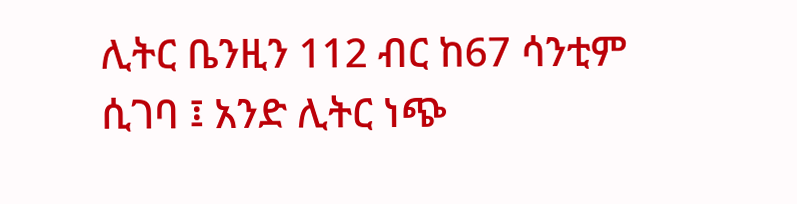ሊትር ቤንዚን 112 ብር ከ67 ሳንቲም ሲገባ ፤ አንድ ሊትር ነጭ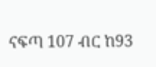ናፍጣ 107 ብር ከ93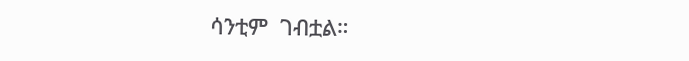ሳንቲም  ገብቷል።